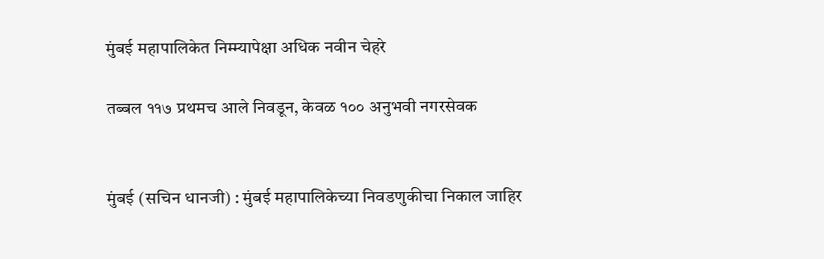मुंबई महापालिकेत निम्म्यापेक्षा अधिक नवीन चेहरे

तब्बल ११७ प्रथमच आले निवडून, केवळ १०० अनुभवी नगरसेवक


मुंबई (सचिन धानजी) : मुंबई महापालिकेच्या निवडणुकीचा निकाल जाहिर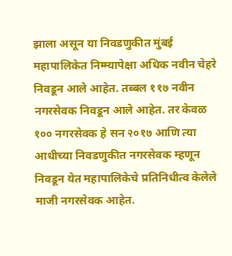झाला असून या निवडणुकीत मुंबई महापालिकेत निम्म्यापेक्षा अधिक नवीन चेहरे निवडून आले आहेत. तब्बल ११७ नवीन नगरसेवक निवडून आले आहेत. तर केवळ १०० नगरसेवक हे सन २०१७ आणि त्या आधीच्या निवडणुकीत नगरसेवक म्हणून निवडून येत महापालिकेचे प्रतिनिधीत्व केलेले माजी नगरसेवक आहेत.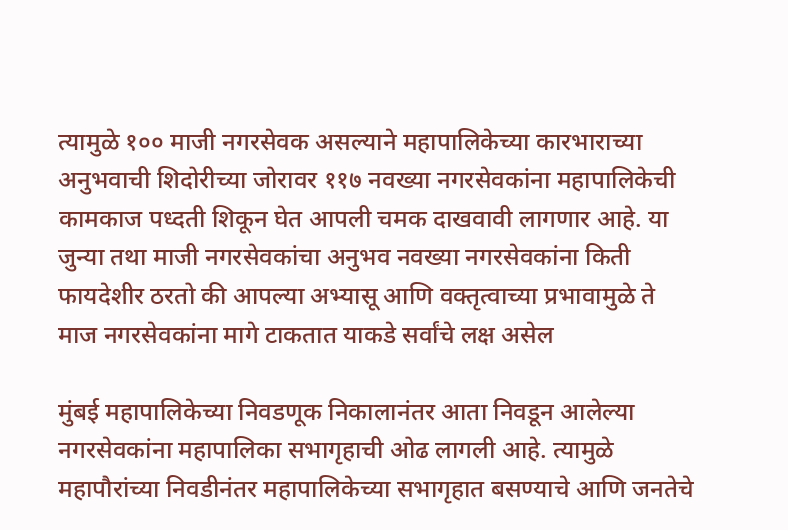त्यामुळे १०० माजी नगरसेवक असल्याने महापालिकेच्या कारभाराच्या अनुभवाची शिदोरीच्या जोरावर ११७ नवख्या नगरसेवकांना महापालिकेची कामकाज पध्दती शिकून घेत आपली चमक दाखवावी लागणार आहे. या जुन्या तथा माजी नगरसेवकांचा अनुभव नवख्या नगरसेवकांना किती फायदेशीर ठरतो की आपल्या अभ्यासू आणि वक्तृत्वाच्या प्रभावामुळे ते माज नगरसेवकांना मागे टाकतात याकडे सर्वांचे लक्ष असेल

मुंबई महापालिकेच्या निवडणूक निकालानंतर आता निवडून आलेल्या नगरसेवकांना महापालिका सभागृहाची ओढ लागली आहे. त्यामुळे महापौरांच्या निवडीनंतर महापालिकेच्या सभागृहात बसण्याचे आणि जनतेचे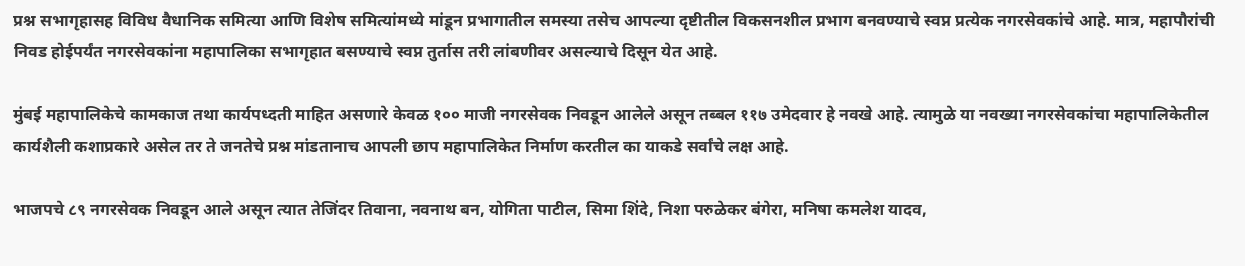प्रश्न सभागृहासह विविध वैधानिक समित्या आणि विशेष समित्यांमध्ये मांडून प्रभागातील समस्या तसेच आपल्या दृष्टीतील विकसनशील प्रभाग बनवण्याचे स्वप्न प्रत्येक नगरसेवकांचे आहे. मात्र, महापौरांची निवड होईपर्यंत नगरसेवकांना महापालिका सभागृहात बसण्याचे स्वप्न तुर्तास तरी लांबणीवर असल्याचे दिसून येत आहे.

मुंबई महापालिकेचे कामकाज तथा कार्यपध्दती माहित असणारे केवळ १०० माजी नगरसेवक निवडून आलेले असून तब्बल ११७ उमेदवार हे नवखे आहे. त्यामुळे या नवख्या नगरसेवकांचा महापालिकेतील कार्यशैली कशाप्रकारे असेल तर ते जनतेचे प्रश्न मांडतानाच आपली छाप महापालिकेत निर्माण करतील का याकडे सर्वांचे लक्ष आहे.

भाजपचे ८९ नगरसेवक निवडून आले असून त्यात तेजिंदर तिवाना, नवनाथ बन, योगिता पाटील, सिमा शिंदे, निशा परुळेकर बंगेरा, मनिषा कमलेश यादव,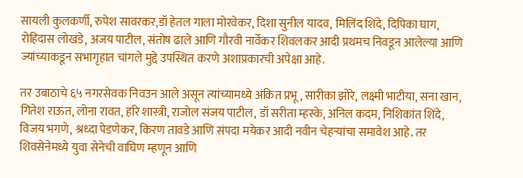सायली कुलकर्णी, रुपेश सावरकर,डॉ हेतल गाला मोरवेकर, दिशा सुनील यादव, मिलिंद शिंदे, दिपिका घाग, रोहिदास लोखंडे, अजय पाटील, संतोष ढाले आणि गौरवी नार्वेकर शिवलकर आदी प्रथमच निवडून आलेल्या आणि ज्यांच्याकडून सभागृहात चांगले मुद्दे उपस्थित करणे अशाप्रकारची अपेक्षा आहे.

तर उबाठाचे ६५ नगरसेवक निवउन आले असून त्यांच्यामध्ये अंकित प्रभू, सारीका झोरे, लक्ष्मी भाटीया, सना खान, गितेश राऊत, लोना रावत, हरि शास्त्री, राजोल संजय पाटील, डॉ सरीता म्हस्के, अनिल कदम, निशिकांत शिंदे, विजय भगणे, श्रध्दा पेडणेकर, किरण तावडे आणि संपदा मयेकर आदी नवीन चेहऱ्यांचा समावेश आहे. तर शिवसेनेमध्ये युवा सेनेची वाघिण म्हणून आणि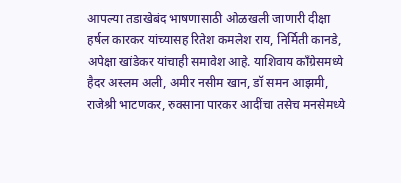आपल्या तडाखेबंद भाषणासाठी ओळखली जाणारी दीक्षा हर्षल कारकर यांच्यासह रितेश कमलेश राय, निर्मिती कानडे, अपेक्षा खांडेकर यांचाही समावेश आहे. याशिवाय काँग्रेसमध्ये हैदर अस्लम अली, अमीर नसीम खान, डॉ समन आझमी, राजेश्री भाटणकर, रुक्साना पारकर आदींचा तसेच मनसेमध्ये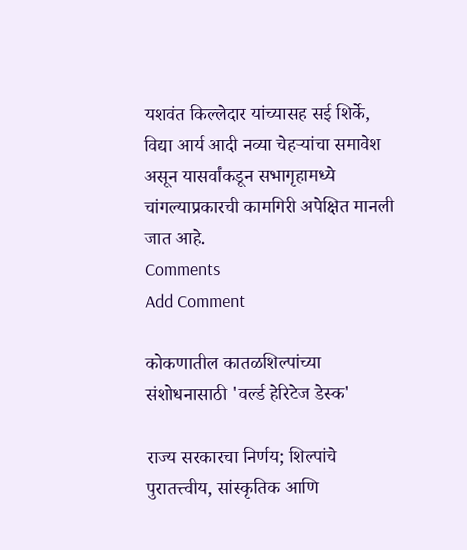यशवंत किल्लेदार यांच्यासह सई शिर्के, विद्या आर्य आदी नव्या चेहऱ्यांचा समावेश असून यासर्वांकडून सभागृहामध्ये चांगल्याप्रकारची कामगिरी अपेक्षित मानली जात आहे.
Comments
Add Comment

कोकणातील कातळशिल्पांच्या संशोधनासाठी 'वर्ल्ड हेरिटेज डेस्क'

राज्य सरकारचा निर्णय; शिल्पांचे पुरातत्त्वीय, सांस्कृतिक आणि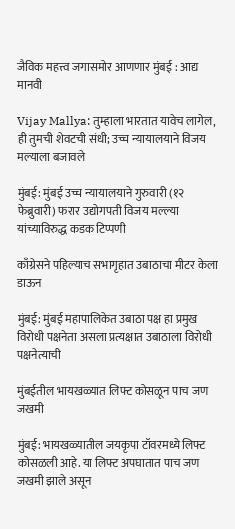जैविक महत्त्व जगासमोर आणणार मुंबई : आद्य मानवी

Vijay Mallya: तुम्हाला भारतात यावेच लागेल, ही तुमची शेवटची संधी; उच्च न्यायालयाने विजय मल्याला बजावले

मुंबई: मुंबई उच्च न्यायालयाने गुरुवारी (१२ फेब्रुवारी) फरार उद्योगपती विजय मल्ल्या यांच्याविरुद्ध कडक टिप्पणी

काँग्रेसने पहिल्याच सभागृहात उबाठाचा मीटर केला डाऊन

मुंबई: मुंबई महापालिकेत उबाठा पक्ष हा प्रमुख विरोधी पक्षनेता असला प्रत्यक्षात उबाठाला विरोधी पक्षनेत्याची

मुंबईतील भायखळ्यात लिफ्ट कोसळून पाच जण जखमी

मुंबई: भायखळ्यातील जयकृपा टॉवरमध्ये लिफ्ट कोसळली आहे. या लिफ्ट अपघातात पाच जण जखमी झाले असून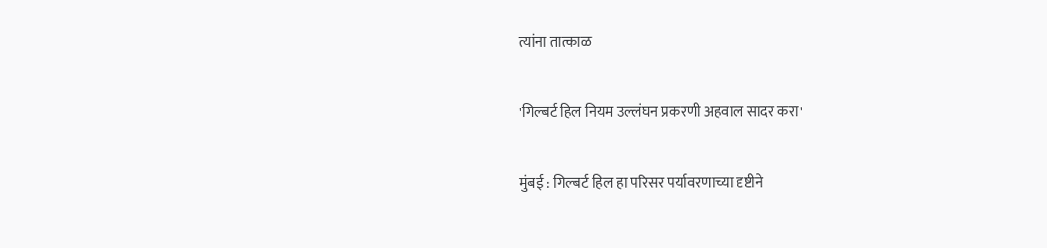त्यांना तात्काळ

'गिल्बर्ट हिल नियम उल्लंघन प्रकरणी अहवाल सादर करा'

मुंबई : गिल्बर्ट हिल हा परिसर पर्यावरणाच्या दृष्टीने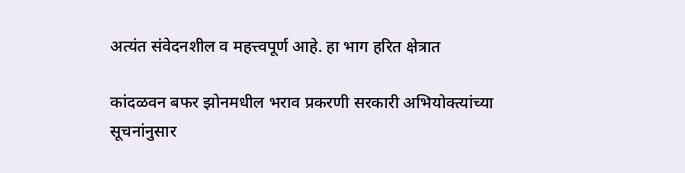अत्यंत संवेदनशील व महत्त्वपूर्ण आहे. हा भाग हरित क्षेत्रात

कांदळवन बफर झोनमधील भराव प्रकरणी सरकारी अभियोक्त्यांच्या सूचनांनुसार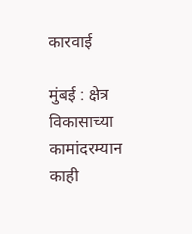कारवाई

मुंबई : क्षेत्र विकासाच्या कामांदरम्यान काही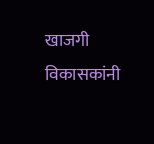खाजगी विकासकांनी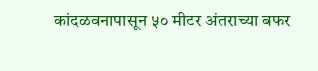कांदळवनापासून ५० मीटर अंतराच्या बफर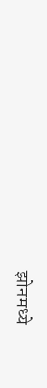झोनमध्ये